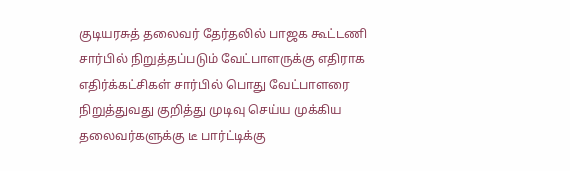குடியரசுத் தலைவர் தேர்தலில் பாஜக கூட்டணி சார்பில் நிறுத்தப்படும் வேட்பாளருக்கு எதிராக எதிர்க்கட்சிகள் சார்பில் பொது வேட்பாளரை நிறுத்துவது குறித்து முடிவு செய்ய முக்கிய தலைவர்களுக்கு டீ பார்ட்டிக்கு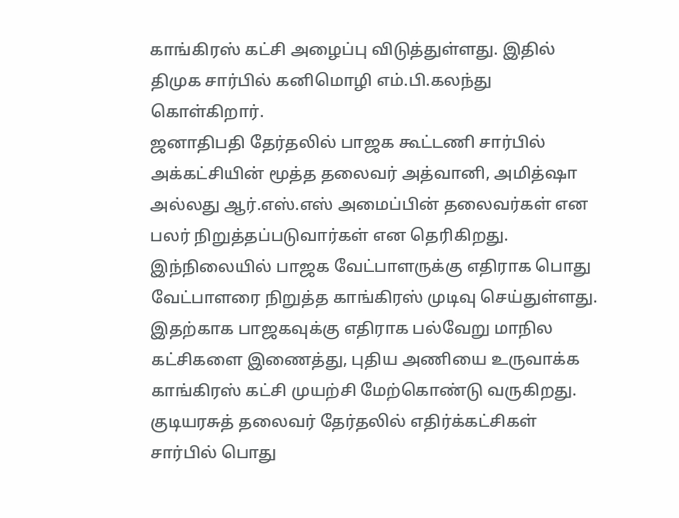காங்கிரஸ் கட்சி அழைப்பு விடுத்துள்ளது. இதில் திமுக சார்பில் கனிமொழி எம்.பி.கலந்து கொள்கிறார்.
ஜனாதிபதி தேர்தலில் பாஜக கூட்டணி சார்பில் அக்கட்சியின் மூத்த தலைவர் அத்வானி, அமித்ஷா அல்லது ஆர்.எஸ்.எஸ் அமைப்பின் தலைவர்கள் என பலர் நிறுத்தப்படுவார்கள் என தெரிகிறது.
இந்நிலையில் பாஜக வேட்பாளருக்கு எதிராக பொது வேட்பாளரை நிறுத்த காங்கிரஸ் முடிவு செய்துள்ளது. இதற்காக பாஜகவுக்கு எதிராக பல்வேறு மாநில கட்சிகளை இணைத்து, புதிய அணியை உருவாக்க காங்கிரஸ் கட்சி முயற்சி மேற்கொண்டு வருகிறது.
குடியரசுத் தலைவர் தேர்தலில் எதிர்க்கட்சிகள் சார்பில் பொது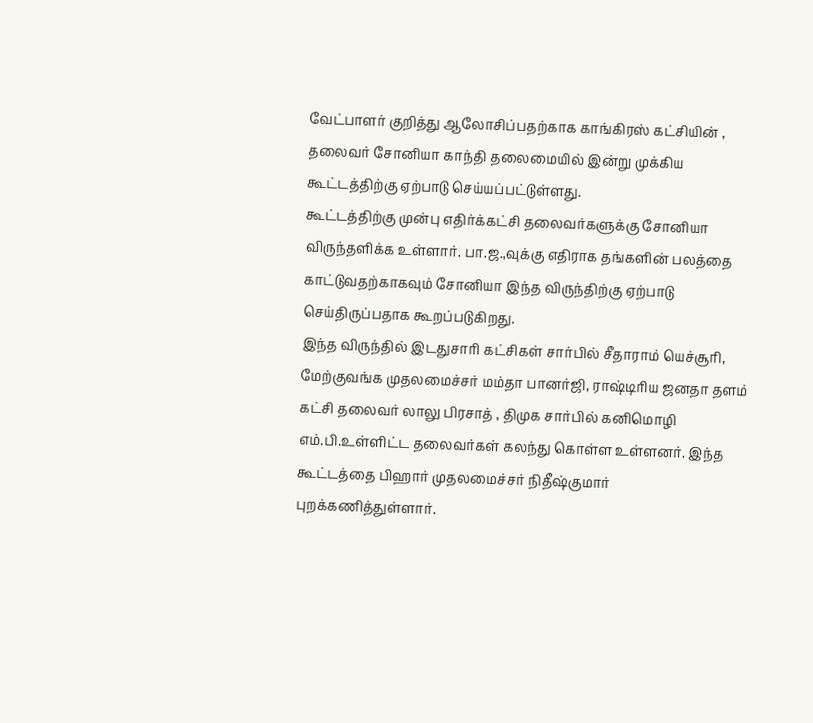வேட்பாளர் குறித்து ஆலோசிப்பதற்காக காங்கிரஸ் கட்சியின் , தலைவர் சோனியா காந்தி தலைமையில் இன்று முக்கிய கூட்டத்திற்கு ஏற்பாடு செய்யப்பட்டுள்ளது.
கூட்டத்திற்கு முன்பு எதிர்க்கட்சி தலைவர்களுக்கு சோனியா விருந்தளிக்க உள்ளார். பா.ஜ.,வுக்கு எதிராக தங்களின் பலத்தை காட்டுவதற்காகவும் சோனியா இந்த விருந்திற்கு ஏற்பாடு செய்திருப்பதாக கூறப்படுகிறது.
இந்த விருந்தில் இடதுசாரி கட்சிகள் சார்பில் சீதாராம் யெச்சூரி, மேற்குவங்க முதலமைச்சர் மம்தா பானர்ஜி, ராஷ்டிரிய ஜனதா தளம் கட்சி தலைவர் லாலு பிரசாத் , திமுக சார்பில் கனிமொழி எம்.பி.உள்ளிட்ட தலைவர்கள் கலந்து கொள்ள உள்ளனர். இந்த கூட்டத்தை பிஹார் முதலமைச்சர் நிதீஷ்குமார் புறக்கணித்துள்ளார்.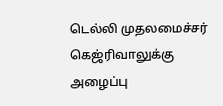டெல்லி முதலமைச்சர் கெஜ்ரிவாலுக்கு அழைப்பு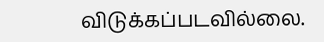விடுக்கப்படவில்லை.